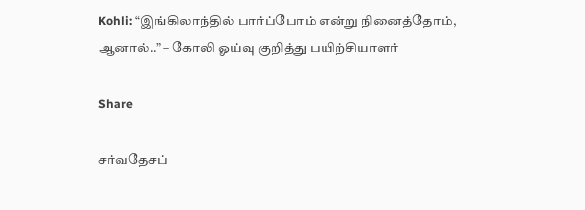Kohli: “இங்கிலாந்தில் பார்ப்போம் என்று நினைத்தோம், ஆனால்..” – கோலி ஓய்வு குறித்து பயிற்சியாளர்

Share

சர்வதேசப்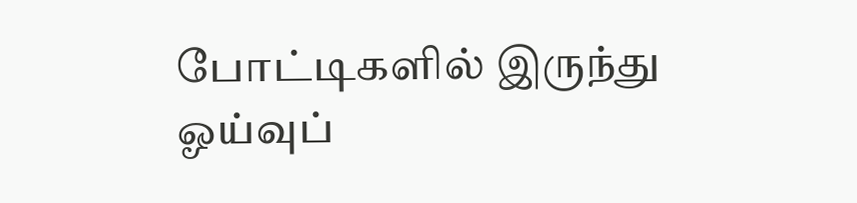போட்டிகளில் இருந்து ஓய்வுப்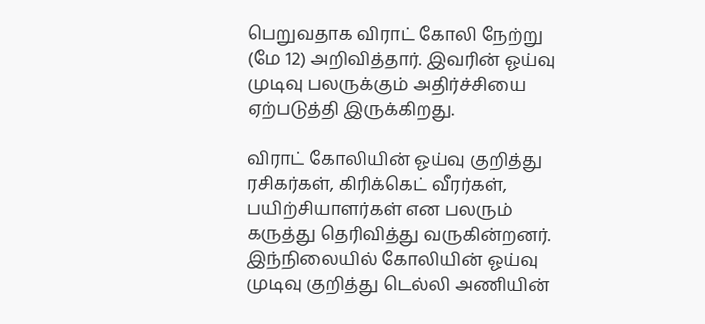பெறுவதாக விராட் கோலி நேற்று (மே 12) அறிவித்தார். இவரின் ஓய்வு முடிவு பலருக்கும் அதிர்ச்சியை ஏற்படுத்தி இருக்கிறது.

விராட் கோலியின் ஓய்வு குறித்து ரசிகர்கள், கிரிக்கெட் வீரர்கள், பயிற்சியாளர்கள் என பலரும் கருத்து தெரிவித்து வருகின்றனர். இந்நிலையில் கோலியின் ஓய்வு முடிவு குறித்து டெல்லி அணியின்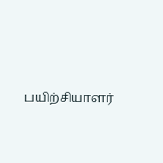பயிற்சியாளர்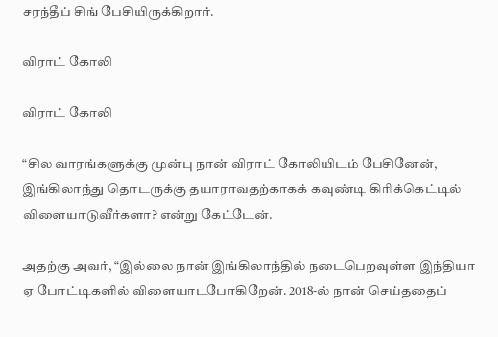சரந்தீப் சிங் பேசியிருக்கிறார்.

விராட் கோலி

விராட் கோலி

“சில வாரங்களுக்கு முன்பு நான் விராட் கோலியிடம் பேசினேன், இங்கிலாந்து தொடருக்கு தயாராவதற்காகக் கவுண்டி கிரிக்கெட்டில் விளையாடுவீர்களா? என்று கேட்டேன்.

அதற்கு அவர், “இல்லை நான் இங்கிலாந்தில் நடைபெறவுள்ள இந்தியா ஏ போட்டிகளில் விளையாடபோகிறேன். 2018-ல் நான் செய்ததைப்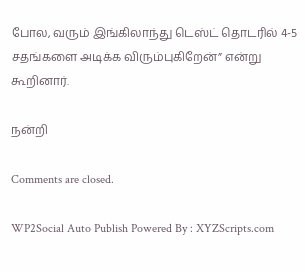போல, வரும் இங்கிலாந்து டெஸ்ட் தொடரில் 4-5 சதங்களை அடிக்க விரும்புகிறேன்” என்று கூறினார்.

நன்றி

Comments are closed.

WP2Social Auto Publish Powered By : XYZScripts.com